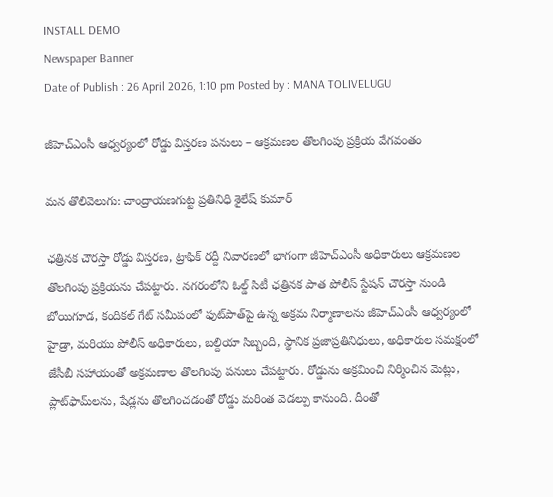INSTALL DEMO
Newspaper Banner
Date of Publish : 26 April 2026, 1:10 pm Posted by : MANA TOLIVELUGU

జీహెచ్‌ఎంసీ ఆధ్వర్యంలో రోడ్డు విస్తరణ పనులు – ఆక్రమణల తొలగింపు ప్రక్రియ వేగవంతం

మన తొలివెలుగు: చాంద్రాయణగుట్ట ప్రతినిధి శైలేష్ కుమార్

ఛత్రినక చౌరస్తా రోడ్డు విస్తరణ, ట్రాఫిక్ రద్దీ నివారణలో భాగంగా జీహెచ్‌ఎంసీ అధికారులు ఆక్రమణల తొలగింపు ప్రక్రియను చేపట్టారు. నగరంలోని ఓల్డ్ సిటీ ఛత్రినక పాత పోలీస్ స్టేషన్ చౌరస్తా నుండి బోయిగూడ, కందికల్ గేట్ సమీపంలో ఫుట్‌పాత్‌పై ఉన్న అక్రమ నిర్మాణాలను జీహెచ్ఎంసీ ఆధ్వర్యంలో హైడ్రా, మరియు పోలీస్ అధికారులు, బల్దియా సిబ్బంది, స్థానిక ప్రజాప్రతినిధులు, అధికారుల సమక్షంలో జేసీబీ సహాయంతో అక్రమణాల తొలగింపు పనులు చేపట్టారు. రోడ్డును అక్రమించి నిర్మించిన మెట్లు, ప్లాట్‌ఫామ్‌లను, షేడ్లను తొలగించడంతో రోడ్డు మరింత వెడల్పు కానుంది. దీంతో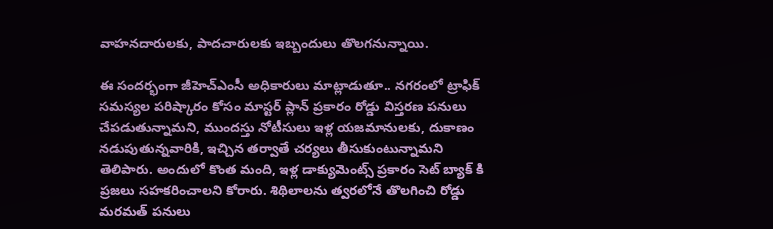వాహనదారులకు, పాదచారులకు ఇబ్బందులు తొలగనున్నాయి.

ఈ సందర్భంగా జీహెచ్‌ఎంసీ అధికారులు మాట్లాడుతూ.. నగరంలో ట్రాఫిక్ సమస్యల పరిష్కారం కోసం మాస్టర్ ప్లాన్ ప్రకారం రోడ్డు విస్తరణ పనులు చేపడుతున్నామని, ముందస్తు నోటీసులు ఇళ్ల యజమానులకు, దుకాణం నడుపుతున్నవారికి, ఇచ్చిన తర్వాతే చర్యలు తీసుకుంటున్నామని తెలిపారు. అందులో కొంత మంది, ఇళ్ల డాక్యుమెంట్స్ ప్రకారం సెట్ బ్యాక్ కి ప్రజలు సహకరించాలని కోరారు. శిథిలాలను త్వరలోనే తొలగించి రోడ్డు మరమత్ పనులు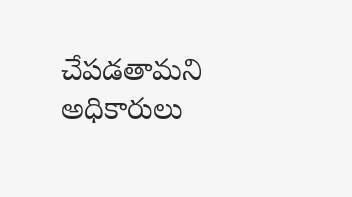చేపడతామని అధికారులు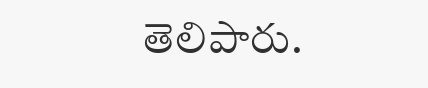తెలిపారు.